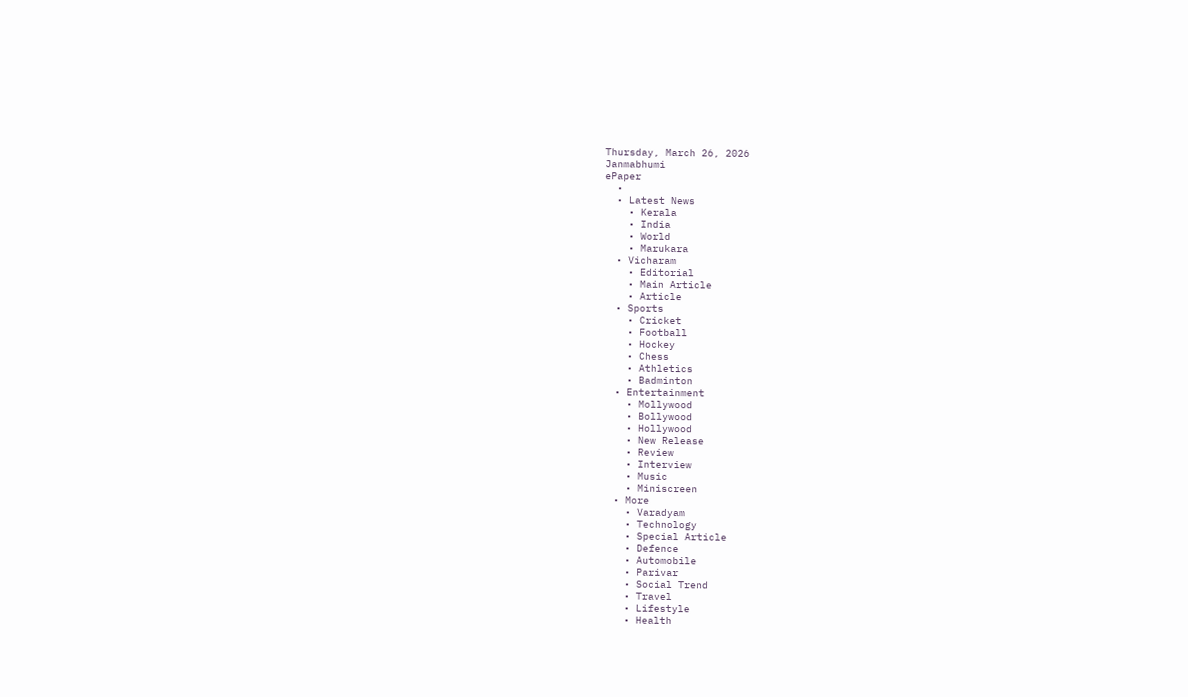Thursday, March 26, 2026
Janmabhumi
ePaper
  •
  • Latest News
    • Kerala
    • India
    • World
    • Marukara
  • Vicharam
    • Editorial
    • Main Article
    • Article
  • Sports
    • Cricket
    • Football
    • Hockey
    • Chess
    • Athletics
    • Badminton
  • Entertainment
    • Mollywood
    • Bollywood
    • Hollywood
    • New Release
    • Review
    • Interview
    • Music
    • Miniscreen
  • More
    • Varadyam
    • Technology
    • Special Article
    • Defence
    • Automobile
    • Parivar
    • Social Trend
    • Travel
    • Lifestyle
    • Health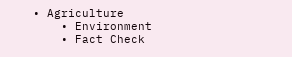• Agriculture
    • Environment
    • Fact Check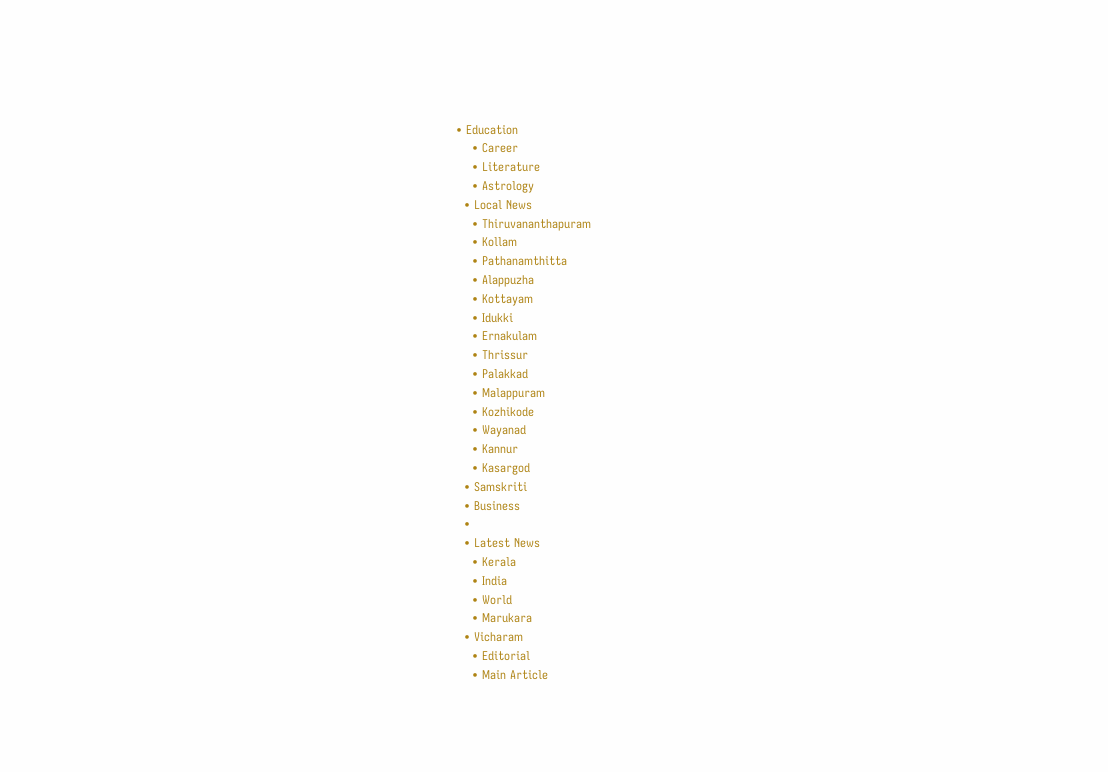• Education
    • Career
    • Literature
    • Astrology
  • Local News
    • Thiruvananthapuram
    • Kollam
    • Pathanamthitta
    • Alappuzha
    • Kottayam
    • Idukki
    • Ernakulam
    • Thrissur
    • Palakkad
    • Malappuram
    • Kozhikode
    • Wayanad
    • Kannur
    • Kasargod
  • Samskriti
  • Business
  •
  • Latest News
    • Kerala
    • India
    • World
    • Marukara
  • Vicharam
    • Editorial
    • Main Article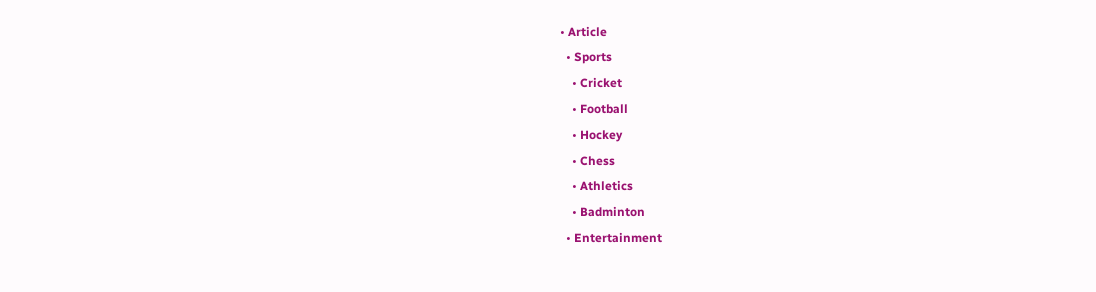• Article
  • Sports
    • Cricket
    • Football
    • Hockey
    • Chess
    • Athletics
    • Badminton
  • Entertainment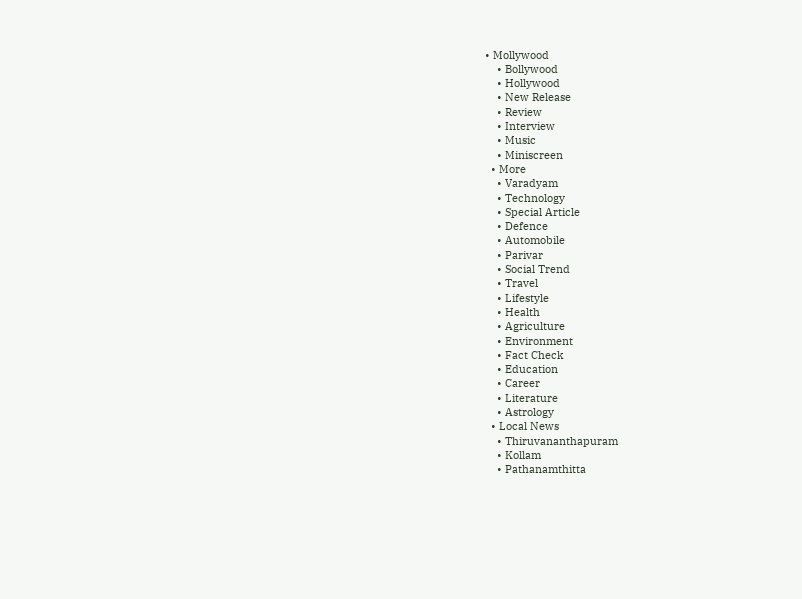• Mollywood
    • Bollywood
    • Hollywood
    • New Release
    • Review
    • Interview
    • Music
    • Miniscreen
  • More
    • Varadyam
    • Technology
    • Special Article
    • Defence
    • Automobile
    • Parivar
    • Social Trend
    • Travel
    • Lifestyle
    • Health
    • Agriculture
    • Environment
    • Fact Check
    • Education
    • Career
    • Literature
    • Astrology
  • Local News
    • Thiruvananthapuram
    • Kollam
    • Pathanamthitta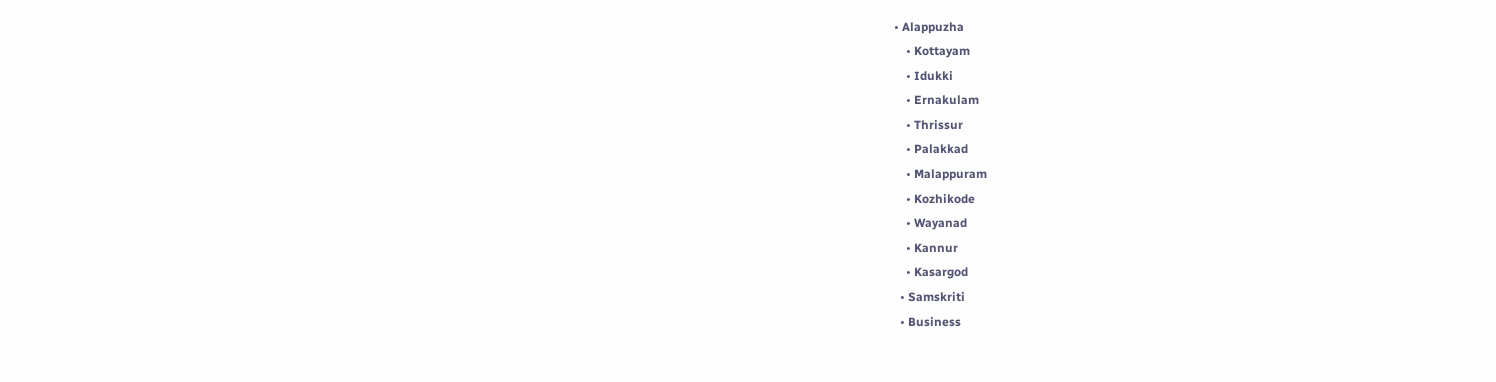• Alappuzha
    • Kottayam
    • Idukki
    • Ernakulam
    • Thrissur
    • Palakkad
    • Malappuram
    • Kozhikode
    • Wayanad
    • Kannur
    • Kasargod
  • Samskriti
  • Business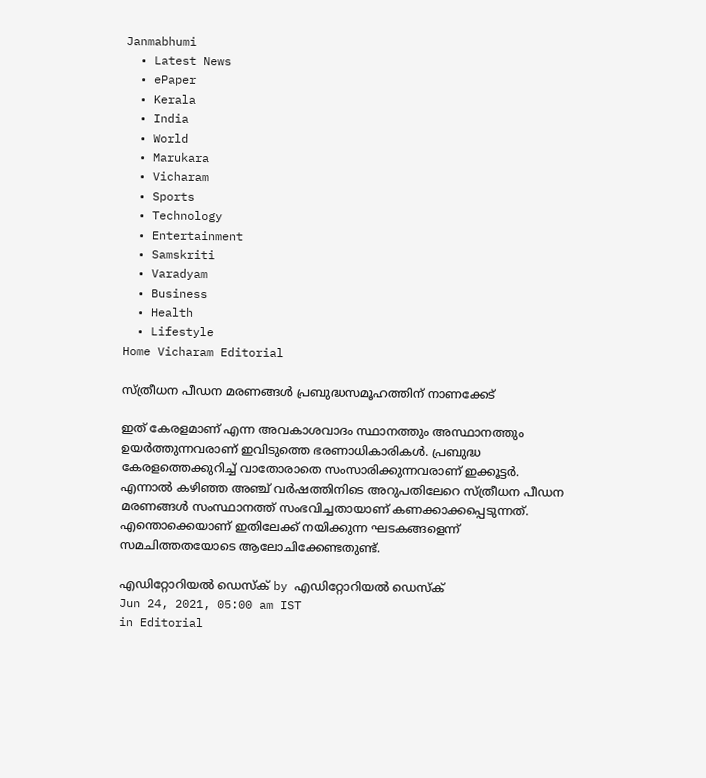Janmabhumi
  • Latest News
  • ePaper
  • Kerala
  • India
  • World
  • Marukara
  • Vicharam
  • Sports
  • Technology
  • Entertainment
  • Samskriti
  • Varadyam
  • Business
  • Health
  • Lifestyle
Home Vicharam Editorial

സ്ത്രീധന പീഡന മരണങ്ങള്‍ പ്രബുദ്ധസമൂഹത്തിന് നാണക്കേട്

ഇത് കേരളമാണ് എന്ന അവകാശവാദം സ്ഥാനത്തും അസ്ഥാനത്തും ഉയര്‍ത്തുന്നവരാണ് ഇവിടുത്തെ ഭരണാധികാരികള്‍. പ്രബുദ്ധ കേരളത്തെക്കുറിച്ച് വാതോരാതെ സംസാരിക്കുന്നവരാണ് ഇക്കൂട്ടര്‍. എന്നാല്‍ കഴിഞ്ഞ അഞ്ച് വര്‍ഷത്തിനിടെ അറുപതിലേറെ സ്ത്രീധന പീഡന മരണങ്ങള്‍ സംസ്ഥാനത്ത് സംഭവിച്ചതായാണ് കണക്കാക്കപ്പെടുന്നത്. എന്തൊക്കെയാണ് ഇതിലേക്ക് നയിക്കുന്ന ഘടകങ്ങളെന്ന് സമചിത്തതയോടെ ആലോചിക്കേണ്ടതുണ്ട്.

എഡിറ്റോറിയൽ ഡെസ്ക് by എഡിറ്റോറിയൽ ഡെസ്ക്
Jun 24, 2021, 05:00 am IST
in Editorial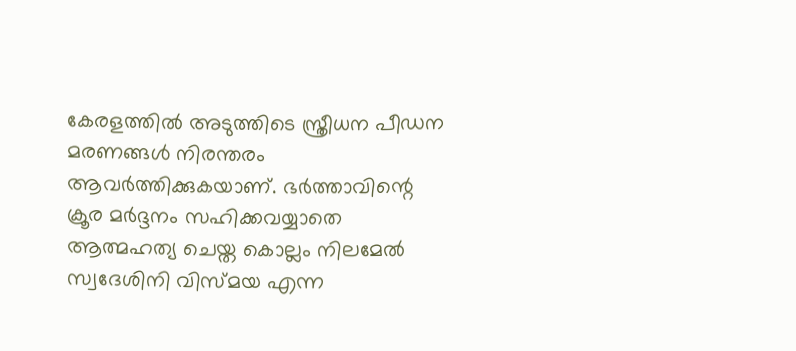കേരളത്തില്‍ അടുത്തിടെ സ്ത്രീധന പീഡന മരണങ്ങള്‍ നിരന്തരം ആവര്‍ത്തിക്കുകയാണ്. ഭര്‍ത്താവിന്റെ ക്രൂര മര്‍ദ്ദനം സഹിക്കവയ്യാതെ ആത്മഹത്യ ചെയ്ത കൊല്ലം നിലമേല്‍ സ്വദേശിനി വിസ്മയ എന്ന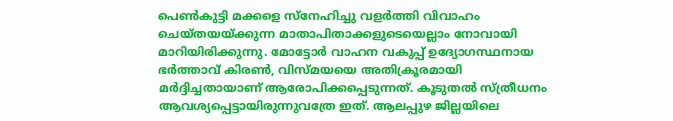പെണ്‍കുട്ടി മക്കളെ സ്‌നേഹിച്ചു വളര്‍ത്തി വിവാഹം ചെയ്തയയ്‌ക്കുന്ന മാതാപിതാക്കളുടെയെല്ലാം നോവായി മാറിയിരിക്കുന്നു. മോട്ടോര്‍ വാഹന വകുപ്പ് ഉദ്യോഗസ്ഥനായ ഭര്‍ത്താവ് കിരണ്‍, വിസ്മയയെ അതിക്രൂരമായി  മര്‍ദ്ദിച്ചതായാണ് ആരോപിക്കപ്പെടുന്നത്. കൂടുതല്‍ സ്ത്രീധനം ആവശ്യപ്പെട്ടായിരുന്നുവത്രേ ഇത്. ആലപ്പുഴ ജില്ലയിലെ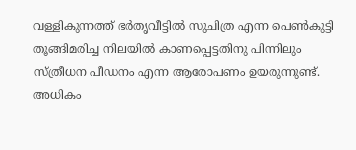വള്ളികുന്നത്ത് ഭര്‍തൃവീട്ടില്‍ സുചിത്ര എന്ന പെണ്‍കുട്ടി തൂങ്ങിമരിച്ച നിലയില്‍ കാണപ്പെട്ടതിനു പിന്നിലും സ്ത്രീധന പീഡനം എന്ന ആരോപണം ഉയരുന്നുണ്ട്. അധികം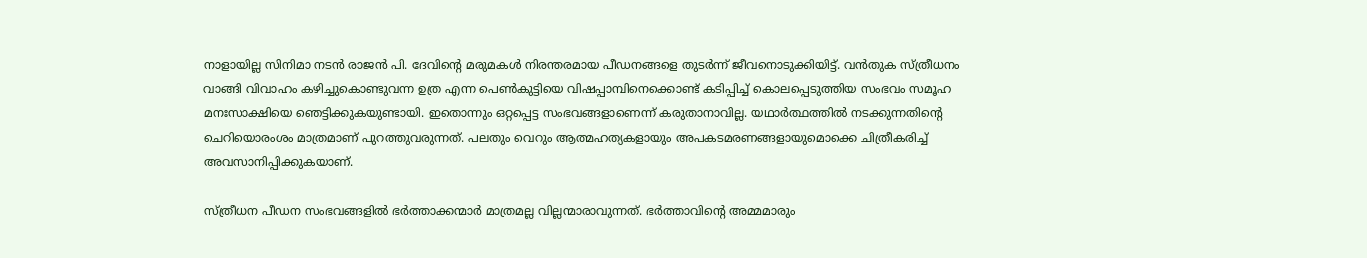നാളായില്ല സിനിമാ നടന്‍ രാജന്‍ പി. ദേവിന്റെ മരുമകള്‍ നിരന്തരമായ പീഡനങ്ങളെ തുടര്‍ന്ന് ജീവനൊടുക്കിയിട്ട്. വന്‍തുക സ്ത്രീധനം വാങ്ങി വിവാഹം കഴിച്ചുകൊണ്ടുവന്ന ഉത്ര എന്ന പെണ്‍കുട്ടിയെ വിഷപ്പാമ്പിനെക്കൊണ്ട് കടിപ്പിച്ച് കൊലപ്പെടുത്തിയ സംഭവം സമൂഹ മനഃസാക്ഷിയെ ഞെട്ടിക്കുകയുണ്ടായി. ഇതൊന്നും ഒറ്റപ്പെട്ട സംഭവങ്ങളാണെന്ന് കരുതാനാവില്ല. യഥാര്‍ത്ഥത്തില്‍ നടക്കുന്നതിന്റെ ചെറിയൊരംശം മാത്രമാണ് പുറത്തുവരുന്നത്. പലതും വെറും ആത്മഹത്യകളായും അപകടമരണങ്ങളായുമൊക്കെ ചിത്രീകരിച്ച് അവസാനിപ്പിക്കുകയാണ്.

സ്ത്രീധന പീഡന സംഭവങ്ങളില്‍ ഭര്‍ത്താക്കന്മാര്‍ മാത്രമല്ല വില്ലന്മാരാവുന്നത്. ഭര്‍ത്താവിന്റെ അമ്മമാരും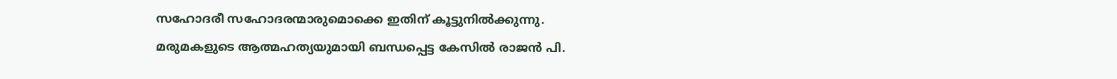സഹോദരീ സഹോദരന്മാരുമൊക്കെ ഇതിന് കൂട്ടുനില്‍ക്കുന്നു. മരുമകളുടെ ആത്മഹത്യയുമായി ബന്ധപ്പെട്ട കേസില്‍ രാജന്‍ പി.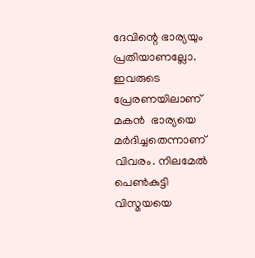ദേവിന്റെ ഭാര്യയും  പ്രതിയാണല്ലോ. ഇവരുടെ പ്രേരണയിലാണ് മകന്‍  ഭാര്യയെ മര്‍ദിച്ചതെന്നാണ് വിവരം. നിലമേല്‍ പെണ്‍കുട്ടി വിസ്മയയെ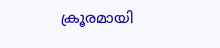ക്രൂരമായി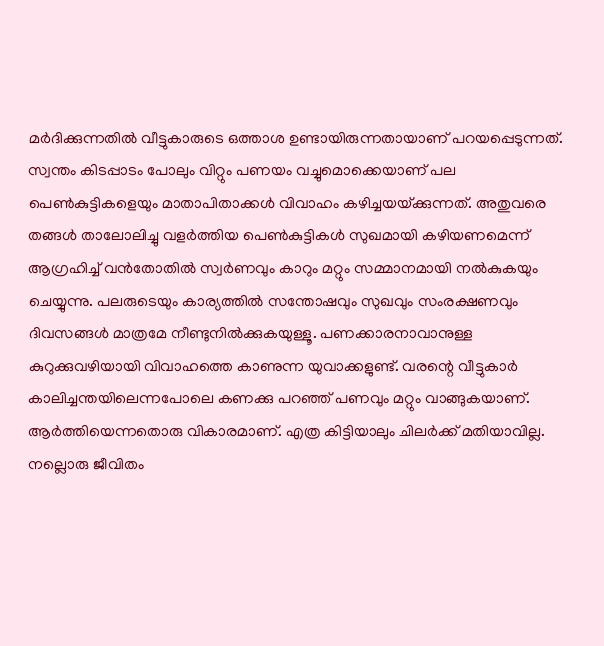മര്‍ദിക്കുന്നതില്‍ വീട്ടുകാരുടെ ഒത്താശ ഉണ്ടായിരുന്നതായാണ് പറയപ്പെടുന്നത്. സ്വന്തം കിടപ്പാടം പോലും വിറ്റും പണയം വച്ചുമൊക്കെയാണ് പല പെണ്‍കുട്ടികളെയും മാതാപിതാക്കള്‍ വിവാഹം കഴിച്ചയയ്‌ക്കുന്നത്. അതുവരെ തങ്ങള്‍ താലോലിച്ചു വളര്‍ത്തിയ പെണ്‍കുട്ടികള്‍ സുഖമായി കഴിയണമെന്ന് ആഗ്രഹിച്ച് വന്‍തോതില്‍ സ്വര്‍ണവും കാറും മറ്റും സമ്മാനമായി നല്‍കുകയും  ചെയ്യുന്നു. പലരുടെയും കാര്യത്തില്‍ സന്തോഷവും സുഖവും സംരക്ഷണവും ദിവസങ്ങള്‍ മാത്രമേ നീണ്ടുനില്‍ക്കുകയുള്ളൂ. പണക്കാരനാവാനുള്ള കുറുക്കുവഴിയായി വിവാഹത്തെ കാണുന്ന യുവാക്കളുണ്ട്. വരന്റെ വീട്ടുകാര്‍ കാലിച്ചന്തയിലെന്നപോലെ കണക്കു പറഞ്ഞ് പണവും മറ്റും വാങ്ങുകയാണ്. ആര്‍ത്തിയെന്നതൊരു വികാരമാണ്. എത്ര കിട്ടിയാലും ചിലര്‍ക്ക് മതിയാവില്ല. നല്ലൊരു ജീവിതം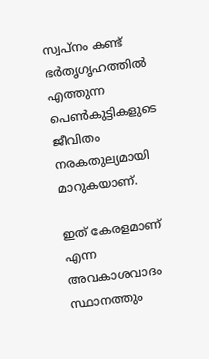സ്വപ്‌നം കണ്ട് ഭര്‍തൃഗൃഹത്തില്‍ എത്തുന്ന പെണ്‍കുട്ടികളുടെ ജീവിതം നരകതുല്യമായി മാറുകയാണ്.

ഇത് കേരളമാണ് എന്ന അവകാശവാദം സ്ഥാനത്തും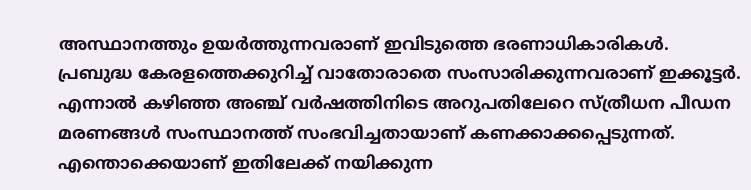അസ്ഥാനത്തും ഉയര്‍ത്തുന്നവരാണ് ഇവിടുത്തെ ഭരണാധികാരികള്‍. പ്രബുദ്ധ കേരളത്തെക്കുറിച്ച് വാതോരാതെ സംസാരിക്കുന്നവരാണ് ഇക്കൂട്ടര്‍. എന്നാല്‍ കഴിഞ്ഞ അഞ്ച് വര്‍ഷത്തിനിടെ അറുപതിലേറെ സ്ത്രീധന പീഡന മരണങ്ങള്‍ സംസ്ഥാനത്ത് സംഭവിച്ചതായാണ് കണക്കാക്കപ്പെടുന്നത്. എന്തൊക്കെയാണ് ഇതിലേക്ക് നയിക്കുന്ന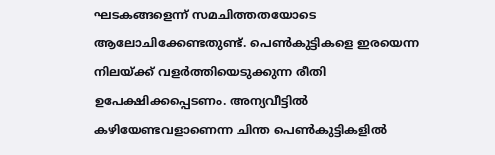ഘടകങ്ങളെന്ന് സമചിത്തതയോടെ ആലോചിക്കേണ്ടതുണ്ട്. പെണ്‍കുട്ടികളെ ഇരയെന്ന നിലയ്‌ക്ക് വളര്‍ത്തിയെടുക്കുന്ന രീതി ഉപേക്ഷിക്കപ്പെടണം. അന്യവീട്ടില്‍ കഴിയേണ്ടവളാണെന്ന ചിന്ത പെണ്‍കുട്ടികളില്‍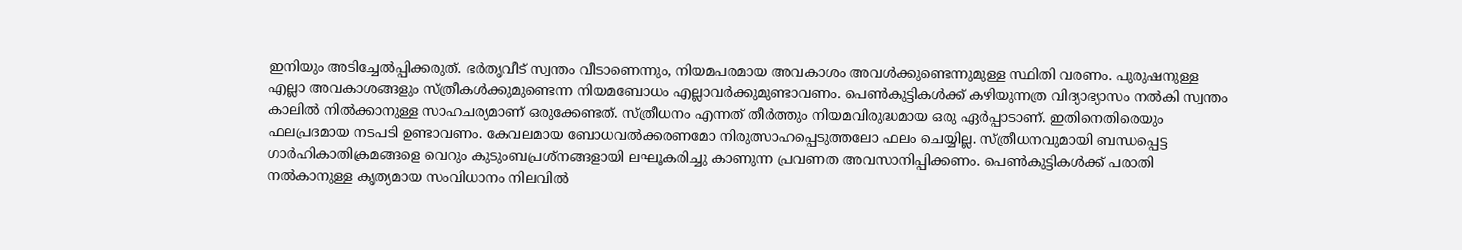ഇനിയും അടിച്ചേല്‍പ്പിക്കരുത്. ഭര്‍തൃവീട് സ്വന്തം വീടാണെന്നും, നിയമപരമായ അവകാശം അവള്‍ക്കുണ്ടെന്നുമുള്ള സ്ഥിതി വരണം. പുരുഷനുള്ള എല്ലാ അവകാശങ്ങളും സ്ത്രീകള്‍ക്കുമുണ്ടെന്ന നിയമബോധം എല്ലാവര്‍ക്കുമുണ്ടാവണം. പെണ്‍കുട്ടികള്‍ക്ക് കഴിയുന്നത്ര വിദ്യാഭ്യാസം നല്‍കി സ്വന്തം കാലില്‍ നില്‍ക്കാനുള്ള സാഹചര്യമാണ് ഒരുക്കേണ്ടത്. സ്ത്രീധനം എന്നത് തീര്‍ത്തും നിയമവിരുദ്ധമായ ഒരു ഏര്‍പ്പാടാണ്. ഇതിനെതിരെയും ഫലപ്രദമായ നടപടി ഉണ്ടാവണം. കേവലമായ ബോധവല്‍ക്കരണമോ നിരുത്സാഹപ്പെടുത്തലോ ഫലം ചെയ്യില്ല. സ്ത്രീധനവുമായി ബന്ധപ്പെട്ട ഗാര്‍ഹികാതിക്രമങ്ങളെ വെറും കുടുംബപ്രശ്‌നങ്ങളായി ലഘൂകരിച്ചു കാണുന്ന പ്രവണത അവസാനിപ്പിക്കണം. പെണ്‍കുട്ടികള്‍ക്ക് പരാതി നല്‍കാനുള്ള കൃത്യമായ സംവിധാനം നിലവില്‍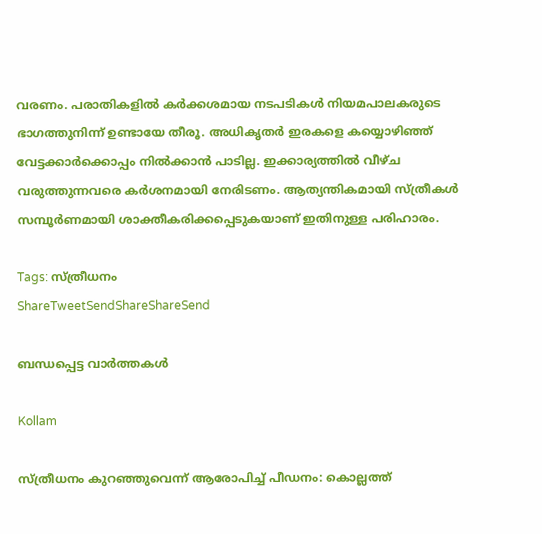വരണം. പരാതികളില്‍ കര്‍ക്കശമായ നടപടികള്‍ നിയമപാലകരുടെ ഭാഗത്തുനിന്ന് ഉണ്ടായേ തീരൂ. അധികൃതര്‍ ഇരകളെ കയ്യൊഴിഞ്ഞ് വേട്ടക്കാര്‍ക്കൊപ്പം നില്‍ക്കാന്‍ പാടില്ല. ഇക്കാര്യത്തില്‍ വീഴ്ച വരുത്തുന്നവരെ കര്‍ശനമായി നേരിടണം. ആത്യന്തികമായി സ്ത്രീകള്‍ സമ്പൂര്‍ണമായി ശാക്തീകരിക്കപ്പെടുകയാണ് ഇതിനുള്ള പരിഹാരം.

Tags: സ്ത്രീധനം
ShareTweetSendShareShareSend

ബന്ധപ്പെട്ട വാര്‍ത്തകള്‍

Kollam

സ്ത്രീധനം കുറഞ്ഞുവെന്ന് ആരോപിച്ച് പീഡനം: കൊല്ലത്ത്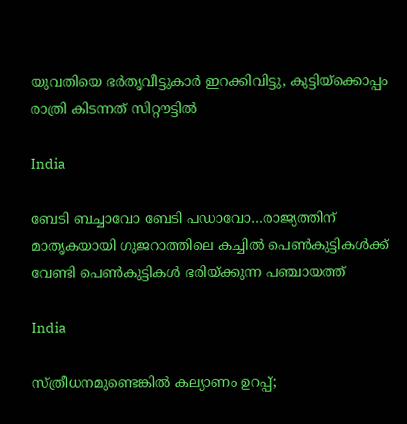യുവതിയെ ഭര്‍തൃവീട്ടുകാര്‍ ഇറക്കിവിട്ടു, കുട്ടിയ്‌ക്കൊപ്പം രാത്രി കിടന്നത് സിറ്റൗട്ടില്‍

India

ബേടി ബച്ചാവോ ബേടി പഡാവോ…രാജ്യത്തിന് മാതൃകയായി ഗുജറാത്തിലെ കച്ചില്‍ പെണ്‍കുട്ടികള്‍ക്ക് വേണ്ടി പെണ്‍കുട്ടികള്‍ ഭരിയ്‌ക്കുന്ന പ‍ഞ്ചായത്ത്

India

സ്ത്രീധനമുണ്ടെങ്കില്‍ കല്യാണം ഉറപ്പ്;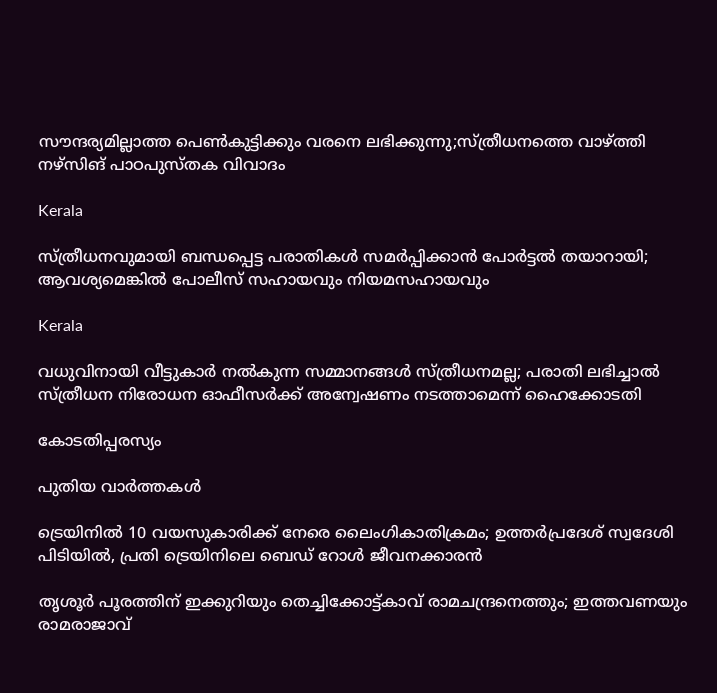സൗന്ദര്യമില്ലാത്ത പെണ്‍കുട്ടിക്കും വരനെ ലഭിക്കുന്നു;സ്ത്രീധനത്തെ വാഴ്‌ത്തി നഴ്‌സിങ് പാഠപുസ്തക വിവാദം

Kerala

സ്ത്രീധനവുമായി ബന്ധപ്പെട്ട പരാതികള്‍ സമര്‍പ്പിക്കാന്‍ പോര്‍ട്ടല്‍ തയാറായി; ആവശ്യമെങ്കില്‍ പോലീസ് സഹായവും നിയമസഹായവും

Kerala

വധുവിനായി വീട്ടുകാര്‍ നല്‍കുന്ന സമ്മാനങ്ങള്‍ സ്ത്രീധനമല്ല; പരാതി ലഭിച്ചാല്‍ സ്ത്രീധന നിരോധന ഓഫീസര്‍ക്ക് അന്വേഷണം നടത്താമെന്ന് ഹൈക്കോടതി

കോടതിപ്പരസ്യം

പുതിയ വാര്‍ത്തകള്‍

ട്രെയിനിൽ 10 വയസുകാരിക്ക് നേരെ ലൈംഗികാതിക്രമം; ഉത്തർപ്രദേശ് സ്വദേശി പിടിയിൽ, പ്രതി ട്രെയിനിലെ ബെഡ് റോൾ ജീവനക്കാരൻ

തൃശൂർ പൂരത്തിന് ഇക്കുറിയും തെച്ചിക്കോട്ട്കാവ് രാമചന്ദ്രനെത്തും; ഇത്തവണയും രാമരാജാവ്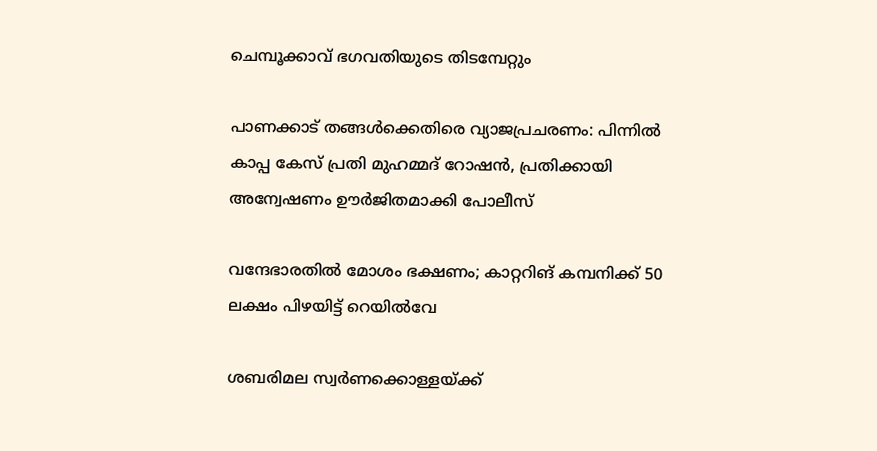ചെമ്പൂക്കാവ് ഭഗവതിയുടെ തിടമ്പേറ്റും

പാണക്കാട് തങ്ങൾക്കെതിരെ വ്യാജപ്രചരണം: പിന്നിൽ കാപ്പ കേസ് പ്രതി മുഹമ്മദ് റോഷൻ, പ്രതിക്കായി അന്വേഷണം ഊർജിതമാക്കി പോലീസ്

വന്ദേഭാരതിൽ മോശം ഭക്ഷണം; കാറ്ററിങ് കമ്പനിക്ക് 50 ലക്ഷം പിഴയിട്ട് റെയിൽവേ

ശബരിമല സ്വർണക്കൊള്ളയ്‌ക്ക്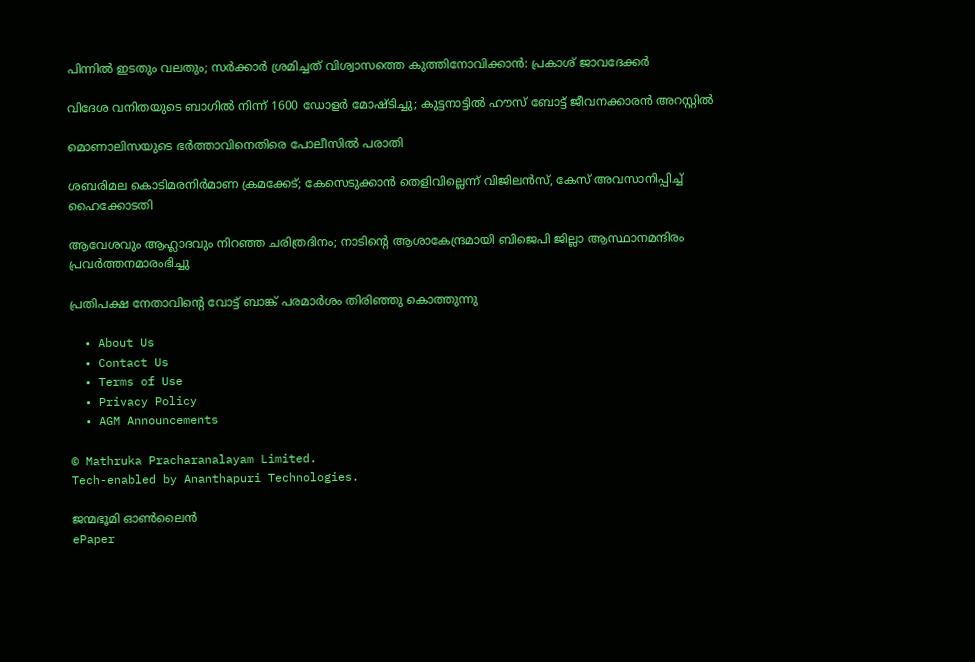പിന്നിൽ ഇടതും വലതും; സര്‍ക്കാര്‍ ശ്രമിച്ചത് വിശ്വാസത്തെ കുത്തിനോവിക്കാൻ: പ്രകാശ് ജാവദേക്കര്‍

വിദേശ വനിതയുടെ ബാഗിൽ നിന്ന് 1600 ഡോളർ മോഷ്ടിച്ചു; കുട്ടനാട്ടിൽ ഹൗസ് ബോട്ട് ജീവനക്കാരൻ അറസ്റ്റിൽ

മൊണാലിസയുടെ ഭർത്താവിനെതിരെ പോലീസിൽ പരാതി

ശബരിമല കൊടിമരനിർമാണ ക്രമക്കേട്; കേസെടുക്കാൻ തെളിവില്ലെന്ന് വിജിലൻസ്, കേസ് അവസാനിപ്പിച്ച് ഹൈക്കോടതി

ആവേശവും ആഹ്ലാദവും നിറഞ്ഞ ചരിത്രദിനം; നാടിന്റെ ആശാകേന്ദ്രമായി ബിജെപി ജില്ലാ ആസ്ഥാനമന്ദിരം പ്രവര്‍ത്തനമാരംഭിച്ചു

പ്രതിപക്ഷ നേതാവിന്റെ വോട്ട് ബാങ്ക് പരമാര്‍ശം തിരിഞ്ഞു കൊത്തുന്നു

  • About Us
  • Contact Us
  • Terms of Use
  • Privacy Policy
  • AGM Announcements

© Mathruka Pracharanalayam Limited.
Tech-enabled by Ananthapuri Technologies.

ജന്മഭൂമി ഓണ്‍ലൈന്‍
ePaper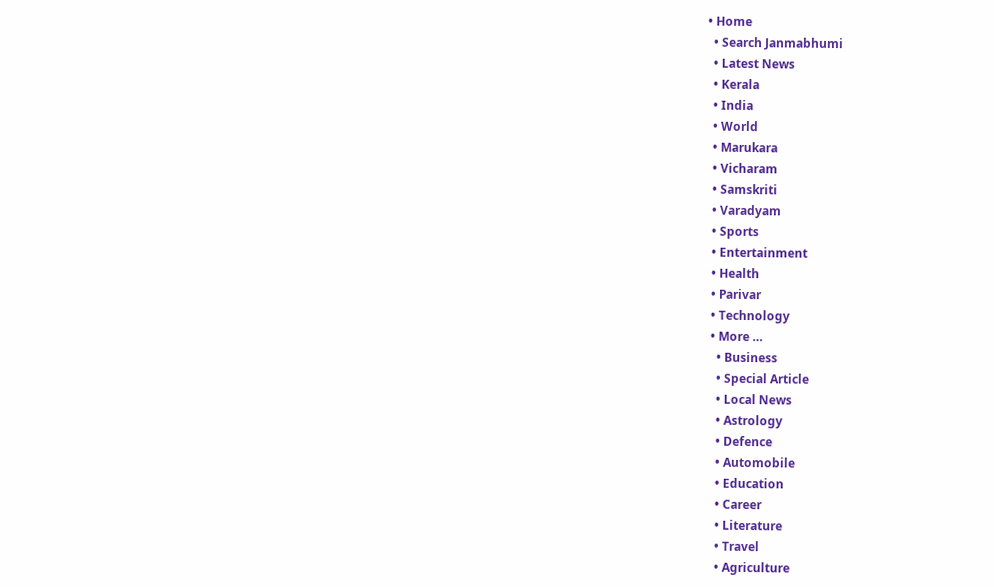• Home
  • Search Janmabhumi
  • Latest News
  • Kerala
  • India
  • World
  • Marukara
  • Vicharam
  • Samskriti
  • Varadyam
  • Sports
  • Entertainment
  • Health
  • Parivar
  • Technology
  • More …
    • Business
    • Special Article
    • Local News
    • Astrology
    • Defence
    • Automobile
    • Education
    • Career
    • Literature
    • Travel
    • Agriculture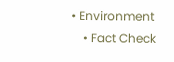• Environment
    • Fact Check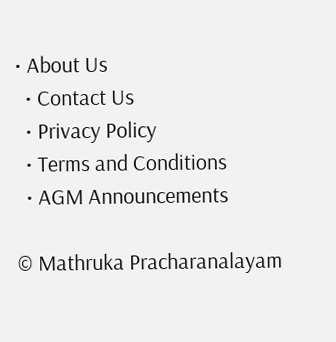• About Us
  • Contact Us
  • Privacy Policy
  • Terms and Conditions
  • AGM Announcements

© Mathruka Pracharanalayam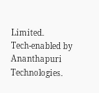Limited.
Tech-enabled by Ananthapuri Technologies.